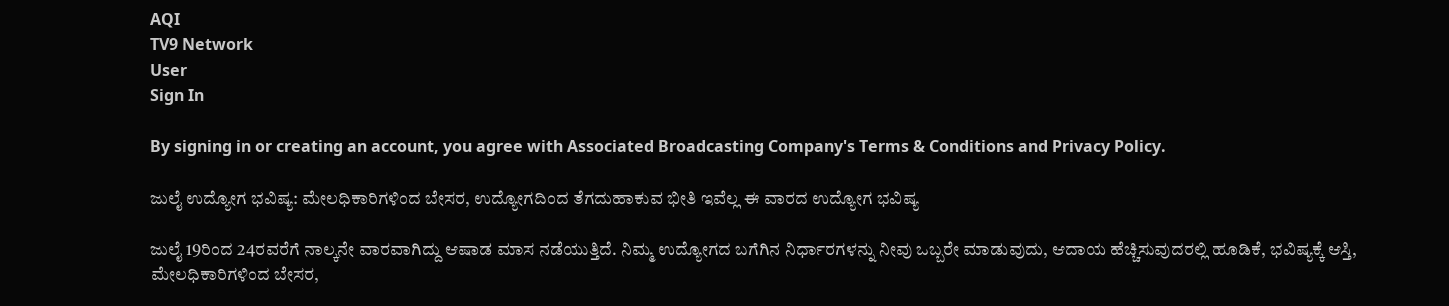AQI
TV9 Network
User
Sign In

By signing in or creating an account, you agree with Associated Broadcasting Company's Terms & Conditions and Privacy Policy.

ಜುಲೈ ಉದ್ಯೋಗ ಭವಿಷ್ಯ: ಮೇಲಧಿಕಾರಿಗಳಿಂದ ಬೇಸರ, ಉದ್ಯೋಗದಿಂದ ತೆಗದುಹಾಕುವ ಭೀತಿ ಇವೆಲ್ಲ ಈ ವಾರದ ಉದ್ಯೋಗ ಭವಿಷ್ಯ

ಜುಲೈ 19ರಿಂದ 24ರವರೆಗೆ ನಾಲ್ಕನೇ ವಾರವಾಗಿದ್ದು ಆಷಾಡ ಮಾಸ ನಡೆಯುತ್ತಿದೆ. ನಿಮ್ಮ ಉದ್ಯೋಗದ ಬಗೆಗಿನ ನಿರ್ಧಾರಗಳನ್ನು ನೀವು ಒಬ್ಬರೇ ಮಾಡುವುದು, ಆದಾಯ ಹೆಚ್ಚಿಸುವುದರಲ್ಲಿ ಹೂಡಿಕೆ, ಭವಿಷ್ಯಕ್ಕೆ ಆಸ್ತಿ, ಮೇಲಧಿಕಾರಿಗಳಿಂದ ಬೇಸರ,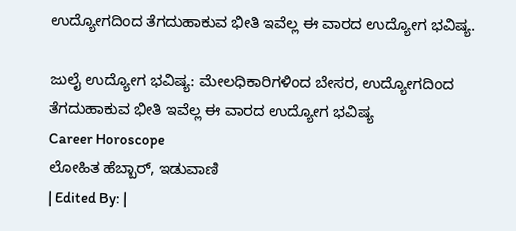ಉದ್ಯೋಗದಿಂದ ತೆಗದುಹಾಕುವ ಭೀತಿ ಇವೆಲ್ಲ ಈ ವಾರದ ಉದ್ಯೋಗ ಭವಿಷ್ಯ.

ಜುಲೈ ಉದ್ಯೋಗ ಭವಿಷ್ಯ: ಮೇಲಧಿಕಾರಿಗಳಿಂದ ಬೇಸರ, ಉದ್ಯೋಗದಿಂದ ತೆಗದುಹಾಕುವ ಭೀತಿ ಇವೆಲ್ಲ ಈ ವಾರದ ಉದ್ಯೋಗ ಭವಿಷ್ಯ
Career Horoscope
ಲೋಹಿತ ಹೆಬ್ಬಾರ್, ಇಡುವಾಣಿ
| Edited By: |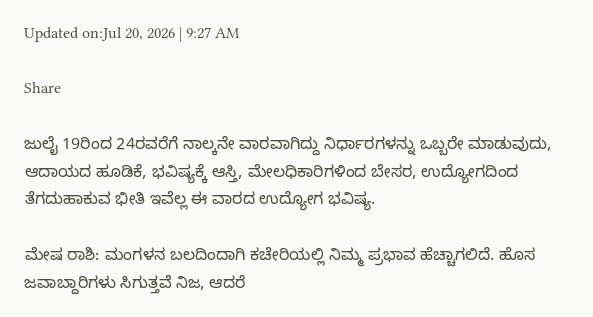Updated on:Jul 20, 2026 | 9:27 AM

Share

ಜುಲೈ 19ರಿಂದ 24ರವರೆಗೆ ನಾಲ್ಕನೇ ವಾರವಾಗಿದ್ದು ನಿರ್ಧಾರಗಳನ್ನು ಒಬ್ಬರೇ ಮಾಡುವುದು, ಆದಾಯದ ಹೂಡಿಕೆ, ಭವಿಷ್ಯಕ್ಕೆ ಆಸ್ತಿ, ಮೇಲಧಿಕಾರಿಗಳಿಂದ ಬೇಸರ, ಉದ್ಯೋಗದಿಂದ ತೆಗದುಹಾಕುವ ಭೀತಿ ಇವೆಲ್ಲ ಈ ವಾರದ ಉದ್ಯೋಗ ಭವಿಷ್ಯ.

ಮೇಷ ರಾಶಿ: ಮಂಗಳನ ಬಲದಿಂದಾಗಿ ಕಚೇರಿಯಲ್ಲಿ ನಿಮ್ಮ ಪ್ರಭಾವ ಹೆಚ್ಚಾಗಲಿದೆ. ಹೊಸ ಜವಾಬ್ದಾರಿಗಳು ಸಿಗುತ್ತವೆ ನಿಜ, ಆದರೆ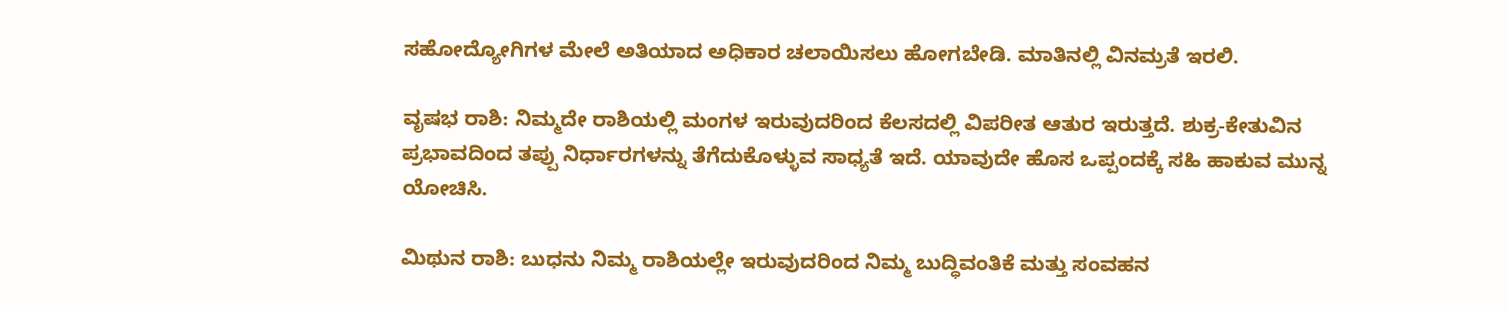ಸಹೋದ್ಯೋಗಿಗಳ ಮೇಲೆ ಅತಿಯಾದ ಅಧಿಕಾರ ಚಲಾಯಿಸಲು ಹೋಗಬೇಡಿ. ಮಾತಿನಲ್ಲಿ ವಿನಮ್ರತೆ ಇರಲಿ.

ವೃಷಭ ರಾಶಿ: ನಿಮ್ಮದೇ ರಾಶಿಯಲ್ಲಿ ಮಂಗಳ ಇರುವುದರಿಂದ ಕೆಲಸದಲ್ಲಿ ವಿಪರೀತ ಆತುರ ಇರುತ್ತದೆ. ಶುಕ್ರ-ಕೇತುವಿನ ಪ್ರಭಾವದಿಂದ ತಪ್ಪು ನಿರ್ಧಾರಗಳನ್ನು ತೆಗೆದುಕೊಳ್ಳುವ ಸಾಧ್ಯತೆ ಇದೆ. ಯಾವುದೇ ಹೊಸ ಒಪ್ಪಂದಕ್ಕೆ ಸಹಿ ಹಾಕುವ ಮುನ್ನ ಯೋಚಿಸಿ.

ಮಿಥುನ ರಾಶಿ: ಬುಧನು ನಿಮ್ಮ ರಾಶಿಯಲ್ಲೇ ಇರುವುದರಿಂದ ನಿಮ್ಮ ಬುದ್ಧಿವಂತಿಕೆ ಮತ್ತು ಸಂವಹನ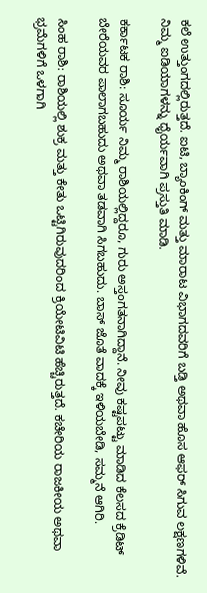ಕಲೆ ಉತ್ತುಂಗದಲ್ಲಿರುತ್ತದೆ. ಐಟಿ, ಬ್ಯಾಂಕಿಂಗ್ ಮತ್ತು ಮಾರಾಟ ವಿಭಾಗದವರಿಗೆ ಬಡ್ತಿ ಅಥವಾ ಹೊಸ ಆಫರ್ ಸಿಗುವ ಲಕ್ಷಣಗಳಿವೆ. ನಿಮ್ಮ ಐಡಿಯಾಗಳನ್ನು ಧೈರ್ಯವಾಗಿ ಪ್ರಸ್ತುತಿ ಮಾಡಿ.

ಕರ್ಕಾಟಕ ರಾಶಿ: ಸೂರ್ಯ ನಿಮ್ಮ ರಾಶಿಯಲ್ಲಿದ್ದರೂ, ಗುರು ಅಸ್ತಂಗತನಾಗಿದ್ದಾನೆ. ನೀವು ಕಷ್ಟಪಟ್ಟು ಮಾಡಿದ ಕೆಲಸದ ಕ್ರೆಡಿಟ್ ಬೇರೆಯವರ ಪಾಲಾಗಬಹುದು ಅಥವಾ ತಡವಾಗಿ ಸಿಗಬಹುದು. ಬಾಸ್ ಜೊತೆ ವಾದಕ್ಕೆ ಇಳಿಯಬೇಡಿ, ಸಮ್ಮನೆ ಆಗಿರಿ.

ಸಿಂಹ ರಾಶಿ: ರಾಶಿಯಲ್ಲಿ ಶುಕ್ರ ಮತ್ತು ಕೇತು ಒಟ್ಟಿಗಿರುವುದರಿಂದ ಕ್ರಿಯೇಟಿವಿಟಿ ಹೆಚ್ಚಿರುತ್ತದೆ. ಕಚೇರಿಯ ರಾಜಕೀಯ ಅಥವಾ ಭ್ರಮೆಗಳಿಗೆ ಒಳಗಾಗಿ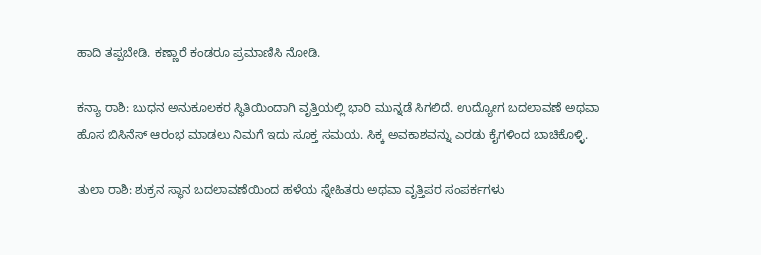ಹಾದಿ ತಪ್ಪಬೇಡಿ. ಕಣ್ಣಾರೆ ಕಂಡರೂ ಪ್ರಮಾಣಿಸಿ ನೋಡಿ.

ಕನ್ಯಾ ರಾಶಿ: ಬುಧನ ಅನುಕೂಲಕರ ಸ್ಥಿತಿಯಿಂದಾಗಿ ವೃತ್ತಿಯಲ್ಲಿ ಭಾರಿ ಮುನ್ನಡೆ ಸಿಗಲಿದೆ. ಉದ್ಯೋಗ ಬದಲಾವಣೆ ಅಥವಾ ಹೊಸ ಬಿಸಿನೆಸ್ ಆರಂಭ ಮಾಡಲು ನಿಮಗೆ ಇದು ಸೂಕ್ತ ಸಮಯ. ಸಿಕ್ಕ ಅವಕಾಶವನ್ನು ಎರಡು ಕೈಗಳಿಂದ ಬಾಚಿಕೊಳ್ಳಿ.

ತುಲಾ ರಾಶಿ: ಶುಕ್ರನ ಸ್ಥಾನ ಬದಲಾವಣೆಯಿಂದ ಹಳೆಯ ಸ್ನೇಹಿತರು ಅಥವಾ ವೃತ್ತಿಪರ ಸಂಪರ್ಕಗಳು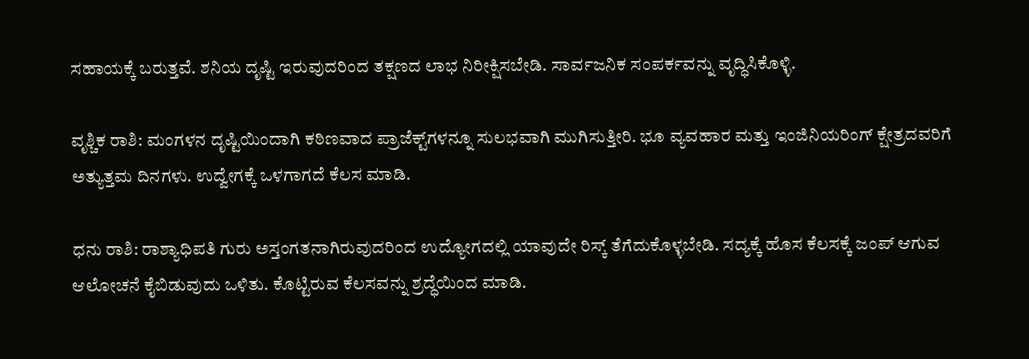ಸಹಾಯಕ್ಕೆ ಬರುತ್ತವೆ. ಶನಿಯ ದೃಷ್ಟಿ ಇರುವುದರಿಂದ ತಕ್ಷಣದ ಲಾಭ ನಿರೀಕ್ಷಿಸಬೇಡಿ. ಸಾರ್ವಜನಿಕ ಸಂಪರ್ಕವನ್ನು ವೃದ್ಧಿಸಿಕೊಳ್ಳಿ.

ವೃಶ್ಚಿಕ ರಾಶಿ: ಮಂಗಳನ ದೃಷ್ಟಿಯಿಂದಾಗಿ ಕಠಿಣವಾದ ಪ್ರಾಜೆಕ್ಟ್‌ಗಳನ್ನೂ ಸುಲಭವಾಗಿ ಮುಗಿಸುತ್ತೀರಿ. ಭೂ ವ್ಯವಹಾರ ಮತ್ತು ಇಂಜಿನಿಯರಿಂಗ್ ಕ್ಷೇತ್ರದವರಿಗೆ ಅತ್ಯುತ್ತಮ ದಿನಗಳು. ಉದ್ವೇಗಕ್ಕೆ ಒಳಗಾಗದೆ ಕೆಲಸ ಮಾಡಿ.

ಧನು ರಾಶಿ: ರಾಶ್ಯಾಧಿಪತಿ ಗುರು ಅಸ್ತಂಗತನಾಗಿರುವುದರಿಂದ ಉದ್ಯೋಗದಲ್ಲಿ ಯಾವುದೇ ರಿಸ್ಕ್ ತೆಗೆದುಕೊಳ್ಳಬೇಡಿ. ಸದ್ಯಕ್ಕೆ ಹೊಸ ಕೆಲಸಕ್ಕೆ ಜಂಪ್ ಆಗುವ ಆಲೋಚನೆ ಕೈಬಿಡುವುದು ಒಳಿತು. ಕೊಟ್ಟಿರುವ ಕೆಲಸವನ್ನು ಶ್ರದ್ಧೆಯಿಂದ ಮಾಡಿ.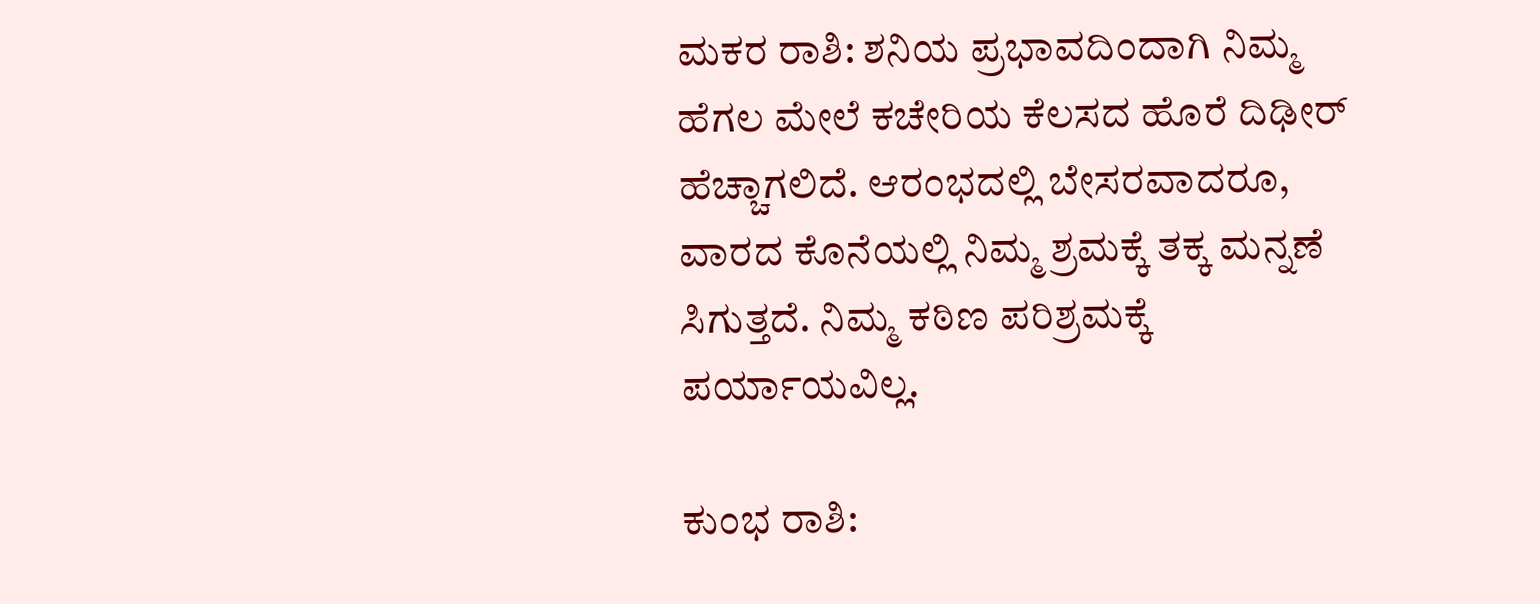ಮಕರ ರಾಶಿ: ಶನಿಯ ಪ್ರಭಾವದಿಂದಾಗಿ ನಿಮ್ಮ ಹೆಗಲ ಮೇಲೆ ಕಚೇರಿಯ ಕೆಲಸದ ಹೊರೆ ದಿಢೀರ್ ಹೆಚ್ಚಾಗಲಿದೆ. ಆರಂಭದಲ್ಲಿ ಬೇಸರವಾದರೂ, ವಾರದ ಕೊನೆಯಲ್ಲಿ ನಿಮ್ಮ ಶ್ರಮಕ್ಕೆ ತಕ್ಕ ಮನ್ನಣೆ ಸಿಗುತ್ತದೆ. ನಿಮ್ಮ ಕಠಿಣ ಪರಿಶ್ರಮಕ್ಕೆ ಪರ್ಯಾಯವಿಲ್ಲ.

ಕುಂಭ ರಾಶಿ: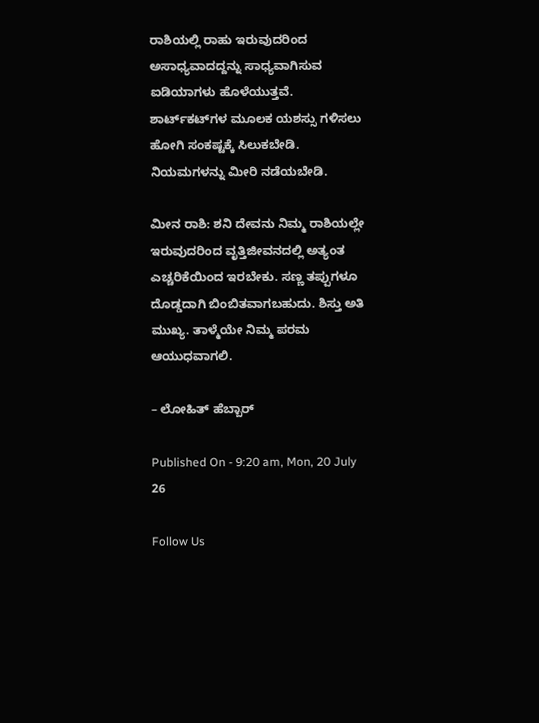ರಾಶಿಯಲ್ಲಿ ರಾಹು ಇರುವುದರಿಂದ ಅಸಾಧ್ಯವಾದದ್ದನ್ನು ಸಾಧ್ಯವಾಗಿಸುವ ಐಡಿಯಾಗಳು ಹೊಳೆಯುತ್ತವೆ. ಶಾರ್ಟ್‌ಕಟ್‌ಗಳ ಮೂಲಕ ಯಶಸ್ಸು ಗಳಿಸಲು ಹೋಗಿ ಸಂಕಷ್ಟಕ್ಕೆ ಸಿಲುಕಬೇಡಿ. ನಿಯಮಗಳನ್ನು ಮೀರಿ ನಡೆಯಬೇಡಿ.

ಮೀನ ರಾಶಿ: ಶನಿ ದೇವನು ನಿಮ್ಮ ರಾಶಿಯಲ್ಲೇ ಇರುವುದರಿಂದ ವೃತ್ತಿಜೀವನದಲ್ಲಿ ಅತ್ಯಂತ ಎಚ್ಚರಿಕೆಯಿಂದ ಇರಬೇಕು. ಸಣ್ಣ ತಪ್ಪುಗಳೂ ದೊಡ್ಡದಾಗಿ ಬಿಂಬಿತವಾಗಬಹುದು. ಶಿಸ್ತು ಅತಿ ಮುಖ್ಯ. ತಾಳ್ಮೆಯೇ ನಿಮ್ಮ ಪರಮ ಆಯುಧವಾಗಲಿ.

– ಲೋಹಿತ್ ಹೆಬ್ಬಾರ್

Published On - 9:20 am, Mon, 20 July 26

Follow Us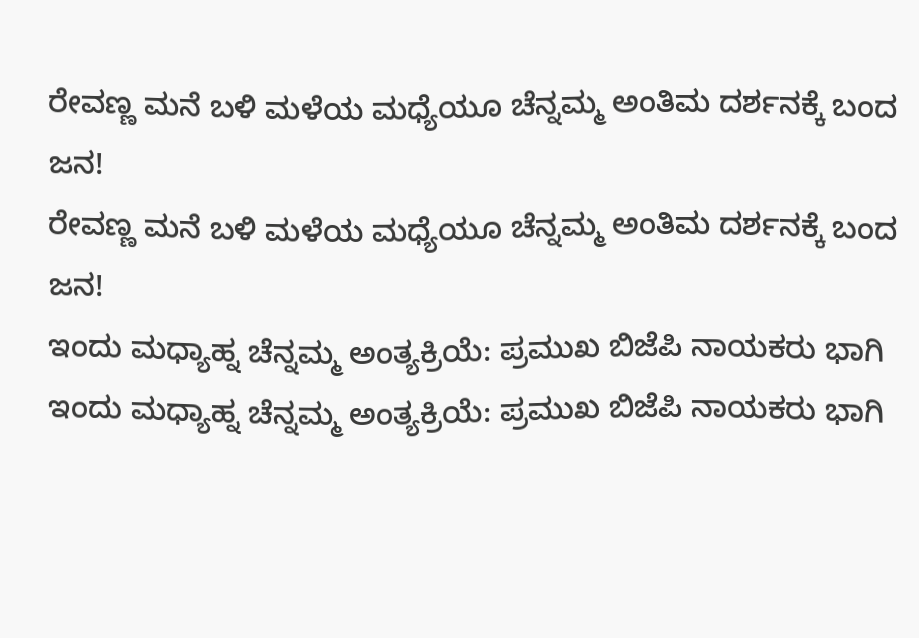ರೇವಣ್ಣ ಮನೆ ಬಳಿ ಮಳೆಯ ಮಧ್ಯೆಯೂ ಚೆನ್ನಮ್ಮ ಅಂತಿಮ ದರ್ಶನಕ್ಕೆ ಬಂದ ಜನ!
ರೇವಣ್ಣ ಮನೆ ಬಳಿ ಮಳೆಯ ಮಧ್ಯೆಯೂ ಚೆನ್ನಮ್ಮ ಅಂತಿಮ ದರ್ಶನಕ್ಕೆ ಬಂದ ಜನ!
ಇಂದು ಮಧ್ಯಾಹ್ನ ಚೆನ್ನಮ್ಮ ಅಂತ್ಯಕ್ರಿಯೆ: ಪ್ರಮುಖ ಬಿಜೆಪಿ ನಾಯಕರು ಭಾಗಿ
ಇಂದು ಮಧ್ಯಾಹ್ನ ಚೆನ್ನಮ್ಮ ಅಂತ್ಯಕ್ರಿಯೆ: ಪ್ರಮುಖ ಬಿಜೆಪಿ ನಾಯಕರು ಭಾಗಿ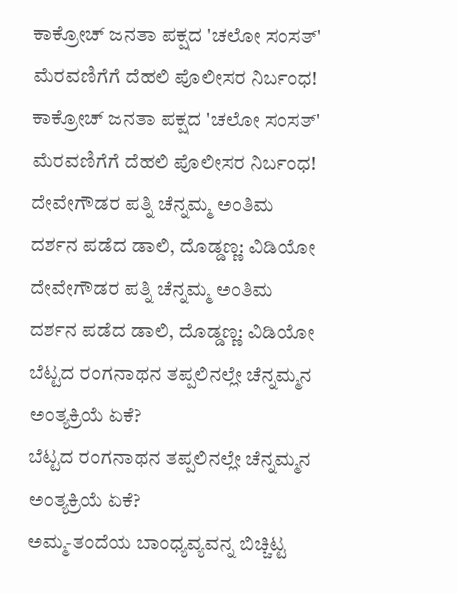ಕಾಕ್ರೋಚ್ ಜನತಾ ಪಕ್ಷದ 'ಚಲೋ ಸಂಸತ್' ಮೆರವಣಿಗೆಗೆ ದೆಹಲಿ ಪೊಲೀಸರ ನಿರ್ಬಂಧ!
ಕಾಕ್ರೋಚ್ ಜನತಾ ಪಕ್ಷದ 'ಚಲೋ ಸಂಸತ್' ಮೆರವಣಿಗೆಗೆ ದೆಹಲಿ ಪೊಲೀಸರ ನಿರ್ಬಂಧ!
ದೇವೇಗೌಡರ ಪತ್ನಿ ಚೆನ್ನಮ್ಮ ಅಂತಿಮ ದರ್ಶನ ಪಡೆದ ಡಾಲಿ, ದೊಡ್ಡಣ್ಣ: ವಿಡಿಯೋ
ದೇವೇಗೌಡರ ಪತ್ನಿ ಚೆನ್ನಮ್ಮ ಅಂತಿಮ ದರ್ಶನ ಪಡೆದ ಡಾಲಿ, ದೊಡ್ಡಣ್ಣ: ವಿಡಿಯೋ
ಬೆಟ್ಟದ ರಂಗನಾಥನ ತಪ್ಪಲಿನಲ್ಲೇ ಚೆನ್ನಮ್ಮನ ಅಂತ್ಯಕ್ರಿಯೆ ಏಕೆ?
ಬೆಟ್ಟದ ರಂಗನಾಥನ ತಪ್ಪಲಿನಲ್ಲೇ ಚೆನ್ನಮ್ಮನ ಅಂತ್ಯಕ್ರಿಯೆ ಏಕೆ?
ಅಮ್ಮ-ತಂದೆಯ ಬಾಂಧ್ಯವ್ಯವನ್ನ ಬಿಚ್ಚಿಟ್ಟ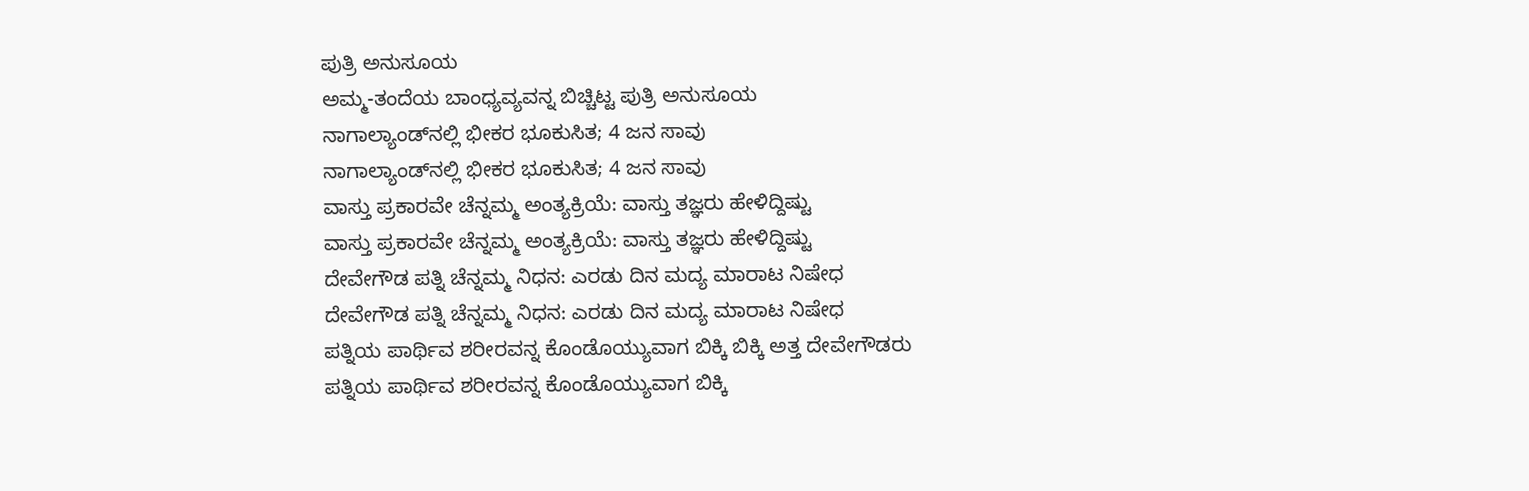ಪುತ್ರಿ ಅನುಸೂಯ
ಅಮ್ಮ-ತಂದೆಯ ಬಾಂಧ್ಯವ್ಯವನ್ನ ಬಿಚ್ಚಿಟ್ಟ ಪುತ್ರಿ ಅನುಸೂಯ
ನಾಗಾಲ್ಯಾಂಡ್‌ನಲ್ಲಿ ಭೀಕರ ಭೂಕುಸಿತ; 4 ಜನ ಸಾವು
ನಾಗಾಲ್ಯಾಂಡ್‌ನಲ್ಲಿ ಭೀಕರ ಭೂಕುಸಿತ; 4 ಜನ ಸಾವು
ವಾಸ್ತು ಪ್ರಕಾರವೇ ಚೆನ್ನಮ್ಮ ಅಂತ್ಯಕ್ರಿಯೆ: ವಾಸ್ತು ತಜ್ಞರು ಹೇಳಿದ್ದಿಷ್ಟು
ವಾಸ್ತು ಪ್ರಕಾರವೇ ಚೆನ್ನಮ್ಮ ಅಂತ್ಯಕ್ರಿಯೆ: ವಾಸ್ತು ತಜ್ಞರು ಹೇಳಿದ್ದಿಷ್ಟು
ದೇವೇಗೌಡ ಪತ್ನಿ ಚೆನ್ನಮ್ಮ ನಿಧನ: ಎರಡು ದಿನ ಮದ್ಯ ಮಾರಾಟ ನಿಷೇಧ
ದೇವೇಗೌಡ ಪತ್ನಿ ಚೆನ್ನಮ್ಮ ನಿಧನ: ಎರಡು ದಿನ ಮದ್ಯ ಮಾರಾಟ ನಿಷೇಧ
ಪತ್ನಿಯ ಪಾರ್ಥಿವ ಶರೀರವನ್ನ ಕೊಂಡೊಯ್ಯುವಾಗ ಬಿಕ್ಕಿ ಬಿಕ್ಕಿ ಅತ್ತ ದೇವೇಗೌಡರು
ಪತ್ನಿಯ ಪಾರ್ಥಿವ ಶರೀರವನ್ನ ಕೊಂಡೊಯ್ಯುವಾಗ ಬಿಕ್ಕಿ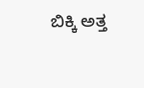ಬಿಕ್ಕಿ ಅತ್ತ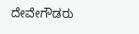ದೇವೇಗೌಡರು